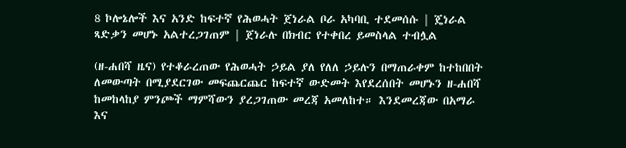8 ኮሎኔሎች እና አንድ ከፍተኛ የሕወሓት ጀነራል ቦራ አካባቢ ተደመሰሱ | ጄነራል ጻድቃን መሆኑ አልተረጋገጠም | ጀነራሉ በክብር የተቀበረ ይመስላል ተብሏል

(ዘ-ሐበሻ ዜና) የተቆራረጠው የሕወሓት ኃይል ያለ የለለ ኃይሉን በማጠራቀም ከተከበበት ለመውጣት በሚያደርገው መፍጨርጨር ከፍተኛ ውድመት እየደረሰበት መሆኑን ዘ-ሐበሻ ከመከላከያ ምንጮች ማምሻውን ያረጋገጠው መረጃ አመለከተ። እንደመረጃው በአማራ እና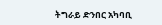ትግራይ ድንበር አካባቢ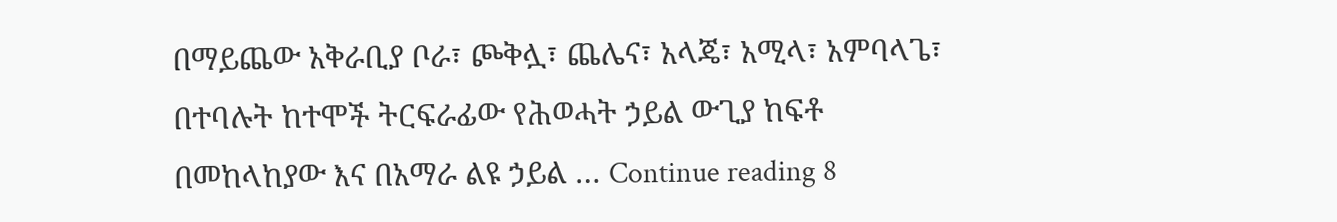በማይጨው አቅራቢያ ቦራ፣ ጮቅሏ፣ ጨሌና፣ አላጄ፣ አሚላ፣ አምባላጌ፣ በተባሉት ከተሞች ትርፍራፊው የሕወሓት ኃይል ውጊያ ከፍቶ በመከላከያው እና በአማራ ልዩ ኃይል … Continue reading 8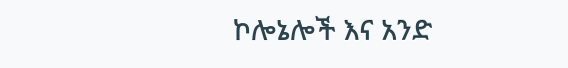ኮሎኔሎች እና አንድ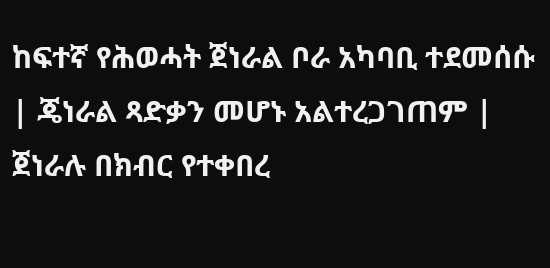ከፍተኛ የሕወሓት ጀነራል ቦራ አካባቢ ተደመሰሱ | ጄነራል ጻድቃን መሆኑ አልተረጋገጠም | ጀነራሉ በክብር የተቀበረ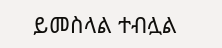ይመስላል ተብሏል